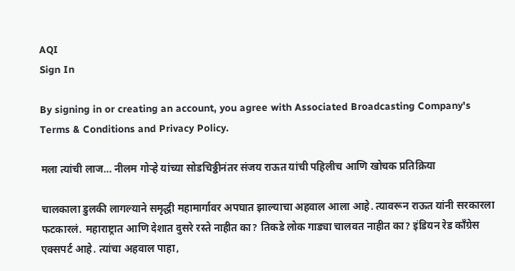AQI
Sign In

By signing in or creating an account, you agree with Associated Broadcasting Company's Terms & Conditions and Privacy Policy.

मला त्यांची लाज… नीलम गोऱ्हे यांच्या सोडचिठ्ठीनंतर संजय राऊत यांची पहिलीच आणि खोचक प्रतिक्रिया

चालकाला डुलकी लागल्याने समृद्धी महामार्गावर अपघात झाल्याचा अहवाल आला आहे. त्यावरून राऊत यांनी सरकारला फटकारलं. महाराष्ट्रात आणि देशात दुसरे रस्ते नाहीत का? तिकडे लोक गाड्या चालवत नाहीत का? इंडियन रेड काँग्रेस एक्सपर्ट आहे. त्यांचा अहवाल पाहा,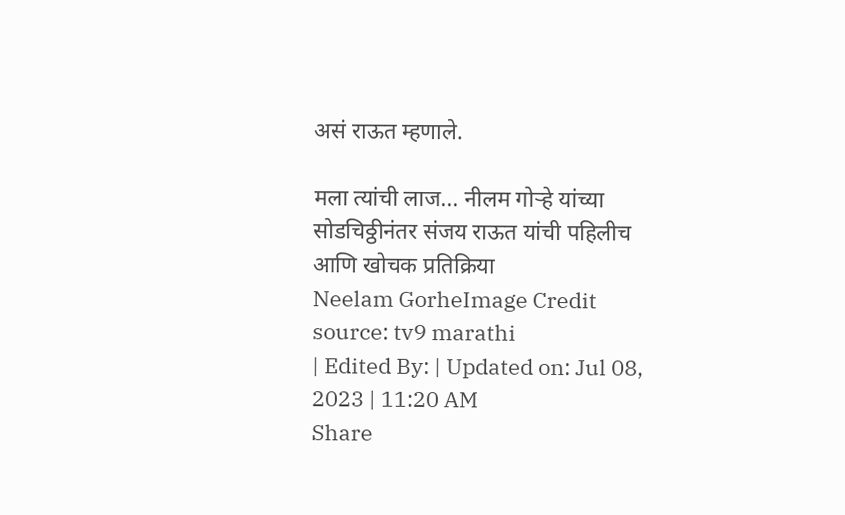असं राऊत म्हणाले.

मला त्यांची लाज... नीलम गोऱ्हे यांच्या सोडचिठ्ठीनंतर संजय राऊत यांची पहिलीच आणि खोचक प्रतिक्रिया
Neelam GorheImage Credit source: tv9 marathi
| Edited By: | Updated on: Jul 08, 2023 | 11:20 AM
Share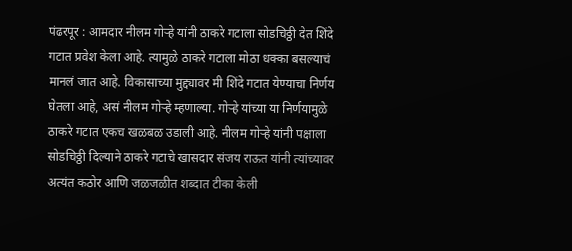पंढरपूर : आमदार नीलम गोऱ्हे यांनी ठाकरे गटाला सोडचिठ्ठी देत शिंदे गटात प्रवेश केला आहे. त्यामुळे ठाकरे गटाला मोठा धक्का बसल्याचं मानलं जात आहे. विकासाच्या मुद्द्यावर मी शिंदे गटात येण्याचा निर्णय घेतला आहे, असं नीलम गोऱ्हे म्हणाल्या. गोऱ्हे यांच्या या निर्णयामुळे ठाकरे गटात एकच खळबळ उडाली आहे. नीलम गोऱ्हे यांनी पक्षाला सोडचिठ्ठी दिल्याने ठाकरे गटाचे खासदार संजय राऊत यांनी त्यांच्यावर अत्यंत कठोर आणि जळजळीत शब्दात टीका केली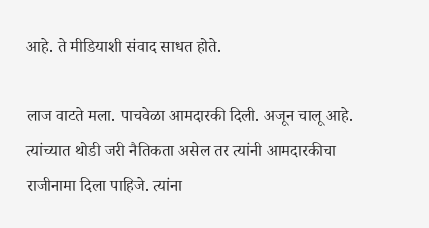आहे. ते मीडियाशी संवाद साधत होते.

लाज वाटते मला. पाचवेळा आमदारकी दिली. अजून चालू आहे. त्यांच्यात थोडी जरी नैतिकता असेल तर त्यांनी आमदारकीचा राजीनामा दिला पाहिजे. त्यांना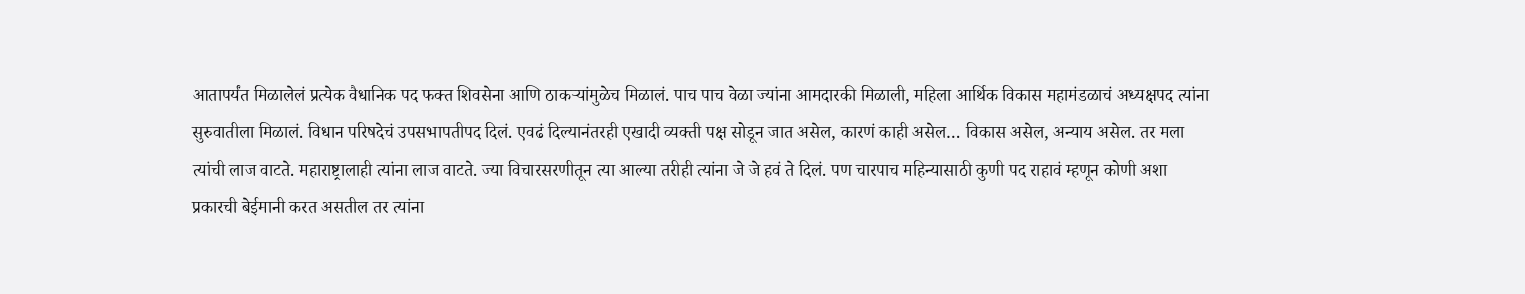आतापर्यंत मिळालेलं प्रत्येक वैधानिक पद फक्त शिवसेना आणि ठाकऱ्यांमुळेच मिळालं. पाच पाच वेळा ज्यांना आमदारकी मिळाली, महिला आर्थिक विकास महामंडळाचं अध्यक्षपद त्यांना सुरुवातीला मिळालं. विधान परिषदेचं उपसभापतीपद दिलं. एवढं दिल्यानंतरही एखादी व्यक्ती पक्ष सोडून जात असेल, कारणं काही असेल… विकास असेल, अन्याय असेल. तर मला त्यांची लाज वाटते. महाराष्ट्रालाही त्यांना लाज वाटते. ज्या विचारसरणीतून त्या आल्या तरीही त्यांना जे जे हवं ते दिलं. पण चारपाच महिन्यासाठी कुणी पद राहावं म्हणून कोणी अशा प्रकारची बेईमानी करत असतील तर त्यांना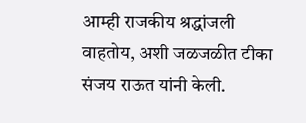आम्ही राजकीय श्रद्धांजली वाहतोय, अशी जळजळीत टीका संजय राऊत यांनी केली.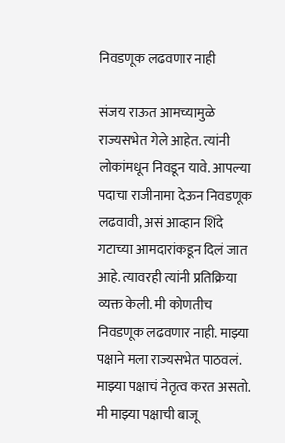निवडणूक लढवणार नाही

संजय राऊत आमच्यामुळे राज्यसभेत गेले आहेत. त्यांनी लोकांमधून निवडून यावे. आपल्या पदाचा राजीनामा देऊन निवडणूक लढवावी, असं आव्हान शिंदे गटाच्या आमदारांकडून दिलं जात आहे. त्यावरही त्यांनी प्रतिक्रिया व्यक्त केली. मी कोणतीच निवडणूक लढवणार नाही. माझ्या पक्षाने मला राज्यसभेत पाठवलं. माझ्या पक्षाचं नेतृत्व करत असतो. मी माझ्या पक्षाची बाजू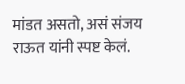मांडत असतो, असं संजय राऊत यांनी स्पष्ट केलं.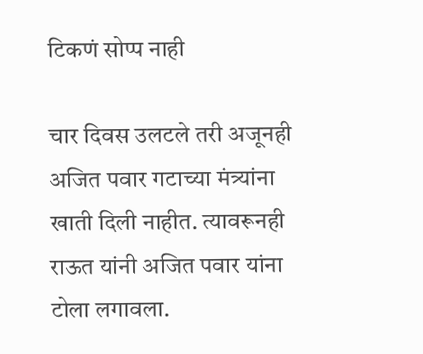टिकणं सोप्प नाही

चार दिवस उलटले तरी अजूनही अजित पवार गटाच्या मंत्र्यांना खाती दिली नाहीत. त्यावरूनही राऊत यांनी अजित पवार यांना टोला लगावला.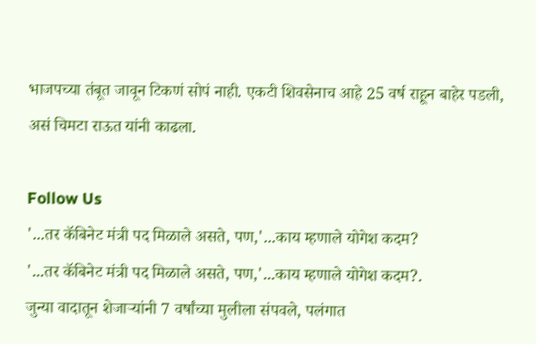भाजपच्या तंबूत जावून टिकणं सोपं नाही. एकटी शिवसेनाच आहे 25 वर्ष राहून बाहेर पडली, असं चिमटा राऊत यांनी काढला.

Follow Us
'...तर कॅबिनेट मंत्री पद मिळाले असते, पण,'...काय म्हणाले योगेश कदम?
'...तर कॅबिनेट मंत्री पद मिळाले असते, पण,'...काय म्हणाले योगेश कदम?.
जुन्या वादातून शेजाऱ्यांनी 7 वर्षांच्या मुलीला संपवले, पलंगात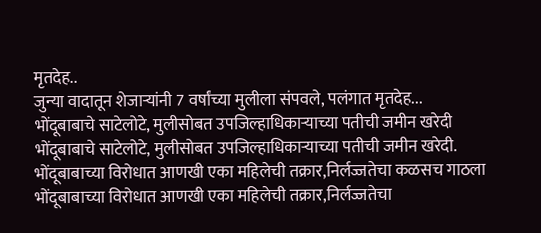मृतदेह..
जुन्या वादातून शेजाऱ्यांनी 7 वर्षांच्या मुलीला संपवले, पलंगात मृतदेह...
भोंदूबाबाचे साटेलोटे, मुलीसोबत उपजिल्हाधिकाऱ्याच्या पतीची जमीन खरेदी
भोंदूबाबाचे साटेलोटे, मुलीसोबत उपजिल्हाधिकाऱ्याच्या पतीची जमीन खरेदी.
भोंदूबाबाच्या विरोधात आणखी एका महिलेची तक्रार,निर्लज्जतेचा कळसच गाठला
भोंदूबाबाच्या विरोधात आणखी एका महिलेची तक्रार,निर्लज्जतेचा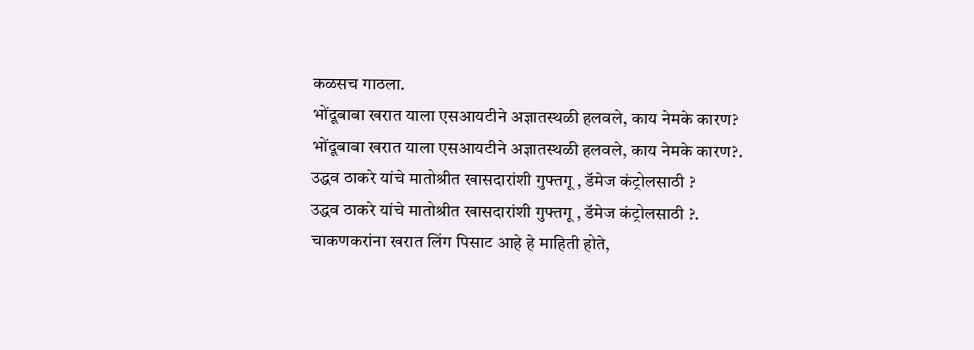कळसच गाठला.
भोंदूबाबा खरात याला एसआयटीने अज्ञातस्थळी हलवले, काय नेमके कारण?
भोंदूबाबा खरात याला एसआयटीने अज्ञातस्थळी हलवले, काय नेमके कारण?.
उद्धव ठाकरे यांचे मातोश्रीत खासदारांशी गुफ्तगू , डॅमेज कंट्रोलसाठी ?
उद्धव ठाकरे यांचे मातोश्रीत खासदारांशी गुफ्तगू , डॅमेज कंट्रोलसाठी ?.
चाकणकरांना खरात लिंग पिसाट आहे हे माहिती होते,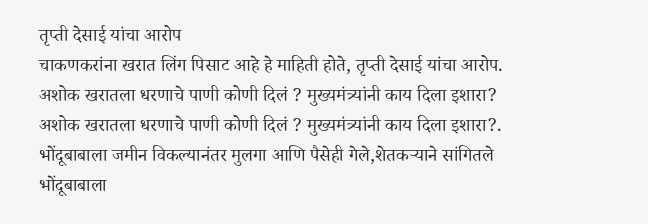तृप्ती देसाई यांचा आरोप
चाकणकरांना खरात लिंग पिसाट आहे हे माहिती होते, तृप्ती देसाई यांचा आरोप.
अशोक खरातला धरणाचे पाणी कोणी दिलं ? मुख्यमंत्र्यांनी काय दिला इशारा?
अशोक खरातला धरणाचे पाणी कोणी दिलं ? मुख्यमंत्र्यांनी काय दिला इशारा?.
भोंदूबाबाला जमीन विकल्यानंतर मुलगा आणि पैसेही गेले,शेतकऱ्याने सांगितले
भोंदूबाबाला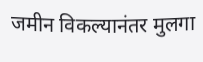जमीन विकल्यानंतर मुलगा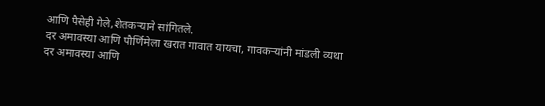आणि पैसेही गेले,शेतकऱ्याने सांगितले.
दर अमावस्या आणि पौर्णिमेला खरात गावात यायचा, गावकऱ्यांनी मांडली व्यथा
दर अमावस्या आणि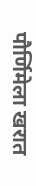पौर्णिमेला खरात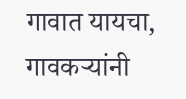गावात यायचा, गावकऱ्यांनी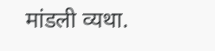मांडली व्यथा.